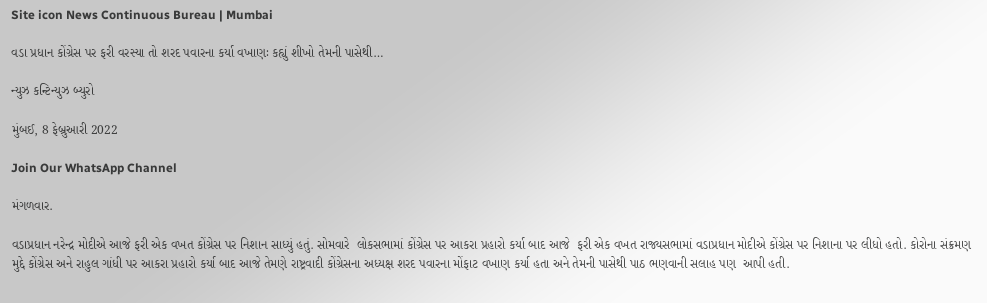Site icon News Continuous Bureau | Mumbai

વડા પ્રધાન કોંગ્રેસ પર ફરી વરસ્યા તો શરદ પવારના કર્યા વખાણઃ કહ્યું શીખો તેમની પાસેથી…

ન્યુઝ કન્ટિન્યુઝ બ્યુરો

મુંબઈ, 8 ફેબ્રુઆરી 2022

Join Our WhatsApp Channel

મંગળવાર.

વડાપ્રધાન નરેન્દ્ર મોદીએ આજે ફરી એક વખત કોંગ્રેસ પર નિશાન સાધ્યું હતું. સોમવારે  લોકસભામાં કોંગ્રેસ પર આકરા પ્રહારો કર્યા બાદ આજે  ફરી એક વખત રાજ્યસભામાં વડાપ્રધાન મોદીએ કોંગ્રેસ પર નિશાના પર લીધો હતો. કોરોના સંક્રમણ મુદ્દે કોંગ્રેસ અને રાહુલ ગાંધી પર આકરા પ્રહારો કર્યા બાદ આજે તેમણે રાષ્ટ્રવાદી કોંગ્રેસના અધ્યક્ષ શરદ પવારના મોંફાટ વખાણ કર્યા હતા અને તેમની પાસેથી પાઠ ભણવાની સલાહ પણ  આપી હતી.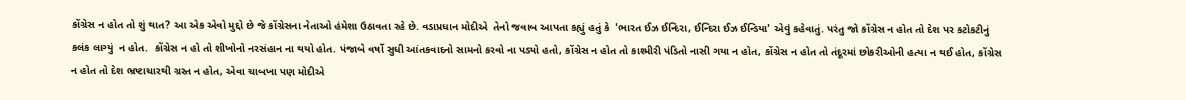કોંગ્રેસ ન હોત તો શું થાત? આ એક એવો મુદ્દો છે જે કોંગ્રેસના નેતાઓ હંમેશા ઉઠાવતા રહે છે. વડાપ્રધાન મોદીએ  તેનો જવાબ આપતા કહ્યું હતું કે  'ભારત ઈઝ ઈન્દિરા, ઈન્દિરા ઈઝ ઈન્ડિયા' એવું કહેવાતું. પરંતુ જો કોંગ્રેસ ન હોત તો દેશ પર કટોકટીનું કલંક લાગ્યું  ન હોત.  કોંગ્રેસ ન હો તો શીખોનો નરસંહાન ના થયો હોત. પંજાબે વર્ષો સુધી આંતકવાદનો સામનો કરવો ના પડ્યો હતો, કોંગ્રેસ ન હોત તો કાશ્મીરી પંડિતો નાસી ગયા ન હોત, કોંગ્રેસ ન હોત તો તંદૂરમાં છોકરીઓની હત્યા ન થઈ હોત, કોંગ્રેસ ન હોત તો દેશ ભ્રષ્ટાચારથી ગ્રસ્ત ન હોત, એવા ચાબખા પણ મોદીએ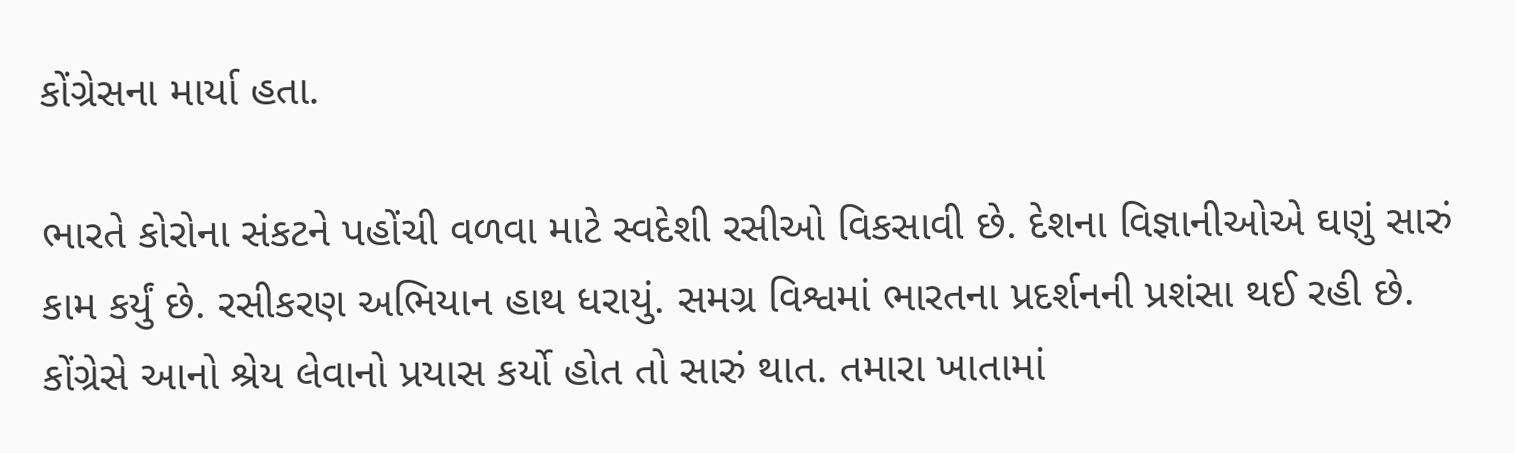કોંગ્રેસના માર્યા હતા.

ભારતે કોરોના સંકટને પહોંચી વળવા માટે સ્વદેશી રસીઓ વિકસાવી છે. દેશના વિજ્ઞાનીઓએ ઘણું સારું કામ કર્યું છે. રસીકરણ અભિયાન હાથ ધરાયું. સમગ્ર વિશ્વમાં ભારતના પ્રદર્શનની પ્રશંસા થઈ રહી છે. કોંગ્રેસે આનો શ્રેય લેવાનો પ્રયાસ કર્યો હોત તો સારું થાત. તમારા ખાતામાં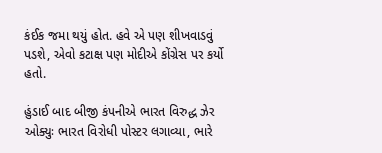કંઈક જમા થયું હોત. હવે એ પણ શીખવાડવું પડશે, એવો કટાક્ષ પણ મોદીએ કોંગ્રેસ પર કર્યો હતો.

હુંડાઈ બાદ બીજી કંપનીએ ભારત વિરુદ્ધ ઝેર ઓક્યુઃ ભારત વિરોધી પોસ્ટર લગાવ્યા, ભારે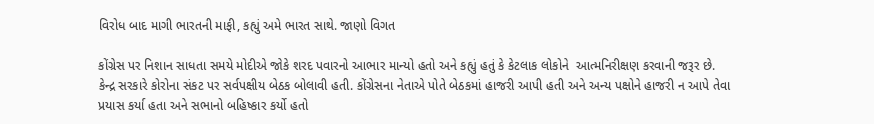વિરોધ બાદ માગી ભારતની માફી, કહ્યું અમે ભારત સાથે. જાણો વિગત

કોંગ્રેસ પર નિશાન સાધતા સમયે મોદીએ જોકે શરદ પવારનો આભાર માન્યો હતો અને કહ્યું હતું કે કેટલાક લોકોને  આત્મનિરીક્ષણ કરવાની જરૂર છે. કેન્દ્ર સરકારે કોરોના સંકટ પર સર્વપક્ષીય બેઠક બોલાવી હતી. કોંગ્રેસના નેતાએ પોતે બેઠકમાં હાજરી આપી હતી અને અન્ય પક્ષોને હાજરી ન આપે તેવા પ્રયાસ કર્યા હતા અને સભાનો બહિષ્કાર કર્યો હતો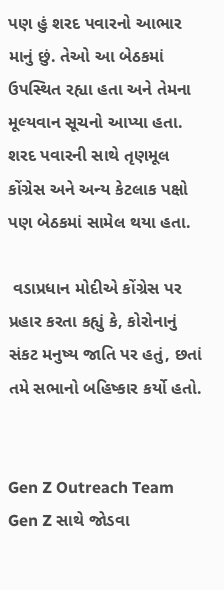પણ હું શરદ પવારનો આભાર માનું છું. તેઓ આ બેઠકમાં ઉપસ્થિત રહ્યા હતા અને તેમના મૂલ્યવાન સૂચનો આપ્યા હતા. શરદ પવારની સાથે તૃણમૂલ કોંગ્રેસ અને અન્ય કેટલાક પક્ષો પણ બેઠકમાં સામેલ થયા હતા.

 વડાપ્રધાન મોદીએ કોંગ્રેસ પર પ્રહાર કરતા કહ્યું કે, કોરોનાનું સંકટ મનુષ્ય જાતિ પર હતું, છતાં તમે સભાનો બહિષ્કાર કર્યો હતો.


Gen Z Outreach Team Gen Z સાથે જોડવા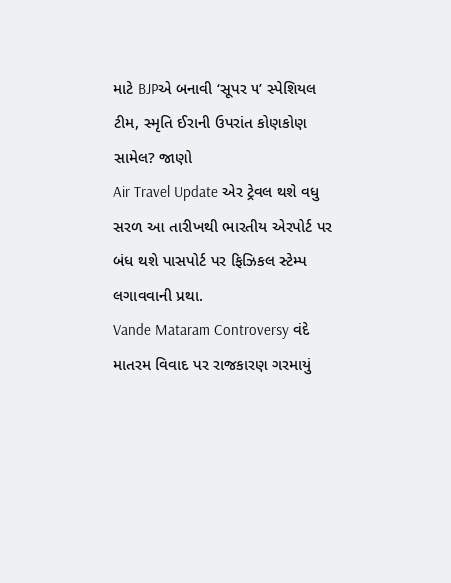માટે BJPએ બનાવી ‘સૂપર ૫’ સ્પેશિયલ ટીમ, સ્મૃતિ ઈરાની ઉપરાંત કોણકોણ સામેલ? જાણો
Air Travel Update એર ટ્રેવલ થશે વધુ સરળ આ તારીખથી ભારતીય એરપોર્ટ પર બંધ થશે પાસપોર્ટ પર ફિઝિકલ સ્ટેમ્પ લગાવવાની પ્રથા.
Vande Mataram Controversy વંદે માતરમ વિવાદ પર રાજકારણ ગરમાયું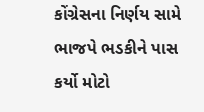કોંગ્રેસના નિર્ણય સામે ભાજપે ભડકીને પાસ કર્યો મોટો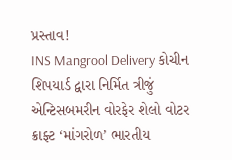પ્રસ્તાવ!
INS Mangrool Delivery કોચીન શિપયાર્ડ દ્વારા નિર્મિત ત્રીજું એન્ટિસબમરીન વોરફેર શેલો વોટર ક્રાફ્ટ ‘માંગરોળ’ ભારતીય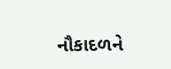નૌકાદળને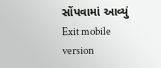સોંપવામાં આવ્યું
Exit mobile version